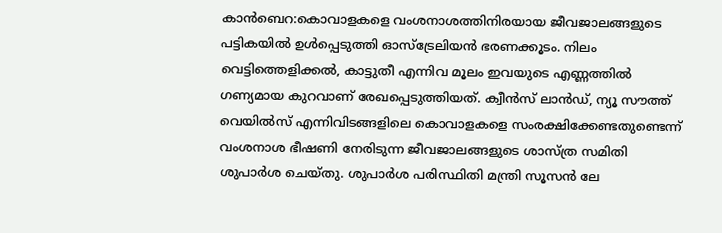കാന്‍ബെറ:കൊവാളകളെ വംശനാശത്തിനിരയായ ജീവജാലങ്ങളുടെ പട്ടികയില്‍ ഉള്‍പ്പെടുത്തി ഓസ്‌ട്രേലിയന്‍ ഭരണക്കൂടം. നിലം വെട്ടിത്തെളിക്കല്‍, കാട്ടുതീ എന്നിവ മൂലം ഇവയുടെ എണ്ണത്തില്‍ ഗണ്യമായ കുറവാണ് രേഖപ്പെടുത്തിയത്. ക്വീന്‍സ് ലാന്‍ഡ്, ന്യൂ സൗത്ത് വെയില്‍സ് എന്നിവിടങ്ങളിലെ കൊവാളകളെ സംരക്ഷിക്കേണ്ടതുണ്ടെന്ന് വംശനാശ ഭീഷണി നേരിടുന്ന ജീവജാലങ്ങളുടെ ശാസ്ത്ര സമിതി ശുപാര്‍ശ ചെയ്തു. ശുപാര്‍ശ പരിസ്ഥിതി മന്ത്രി സൂസന്‍ ലേ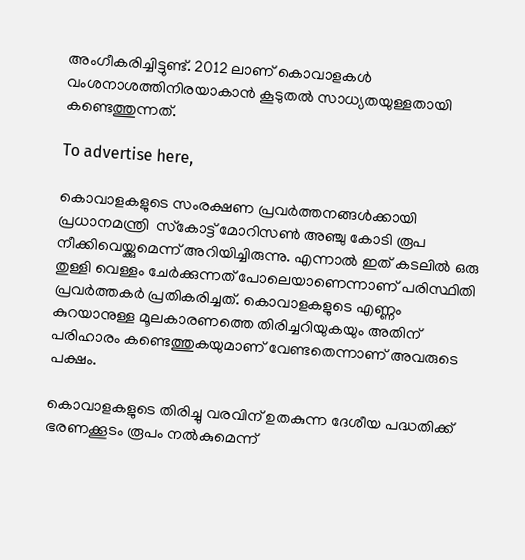അംഗീകരിച്ചിട്ടുണ്ട്. 2012 ലാണ് കൊവാളകള്‍ വംശനാശത്തിനിരയാകാന്‍ കൂടുതല്‍ സാധ്യതയുള്ളതായി കണ്ടെത്തുന്നത്‌.

To advertise here,

കൊവാളകളുടെ സംരക്ഷണ പ്രവര്‍ത്തനങ്ങള്‍ക്കായി പ്രധാനമന്ത്രി  സ്‌കോട്ട് മോറിസണ്‍ അഞ്ചു കോടി രൂപ നീക്കിവെയ്ക്കുമെന്ന് അറിയിച്ചിരുന്നു. എന്നാല്‍ ഇത് കടലില്‍ ഒരു തുള്ളി വെള്ളം ചേര്‍ക്കുന്നത് പോലെയാണെന്നാണ് പരിസ്ഥിതി പ്രവര്‍ത്തകര്‍ പ്രതികരിച്ചത്. കൊവാളകളുടെ എണ്ണം കുറയാനുള്ള മൂലകാരണത്തെ തിരിച്ചറിയുകയും അതിന് പരിഹാരം കണ്ടെത്തുകയുമാണ് വേണ്ടതെന്നാണ് അവരുടെ പക്ഷം.

കൊവാളകളുടെ തിരിച്ചു വരവിന് ഉതകുന്ന ദേശീയ പദ്ധതിക്ക് ഭരണക്കൂടം രൂപം നല്‍കുമെന്ന്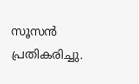സൂസന്‍ പ്രതികരിച്ചു.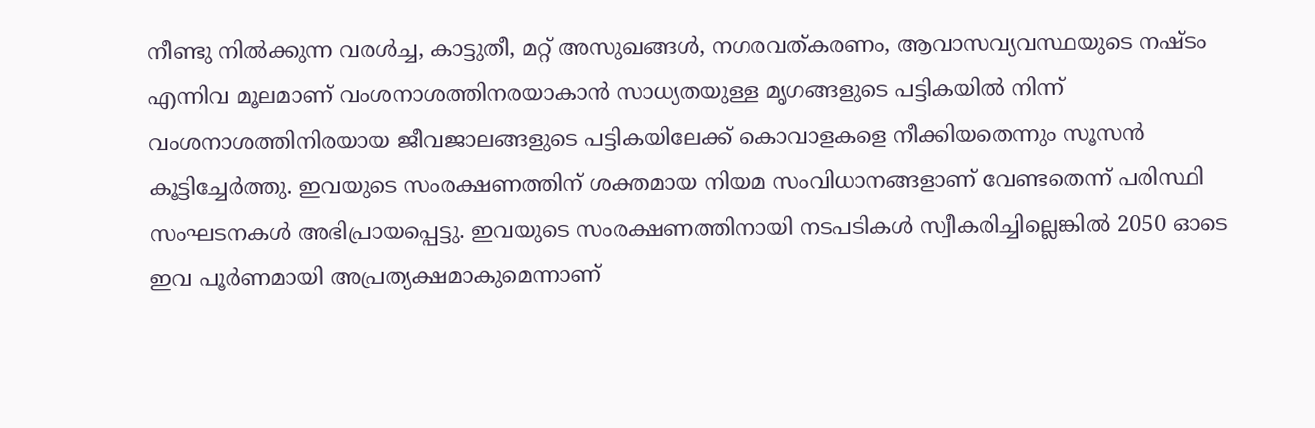നീണ്ടു നില്‍ക്കുന്ന വരള്‍ച്ച, കാട്ടുതീ, മറ്റ് അസുഖങ്ങള്‍, നഗരവത്കരണം, ആവാസവ്യവസ്ഥയുടെ നഷ്ടം എന്നിവ മൂലമാണ് വംശനാശത്തിനരയാകാന്‍ സാധ്യതയുള്ള മൃഗങ്ങളുടെ പട്ടികയില്‍ നിന്ന് വംശനാശത്തിനിരയായ ജീവജാലങ്ങളുടെ പട്ടികയിലേക്ക് കൊവാളകളെ നീക്കിയതെന്നും സൂസന്‍ കൂട്ടിച്ചേര്‍ത്തു. ഇവയുടെ സംരക്ഷണത്തിന് ശക്തമായ നിയമ സംവിധാനങ്ങളാണ് വേണ്ടതെന്ന് പരിസ്ഥി സംഘടനകള്‍ അഭിപ്രായപ്പെട്ടു. ഇവയുടെ സംരക്ഷണത്തിനായി നടപടികള്‍ സ്വീകരിച്ചില്ലെങ്കില്‍ 2050 ഓടെ ഇവ പൂര്‍ണമായി അപ്രത്യക്ഷമാകുമെന്നാണ്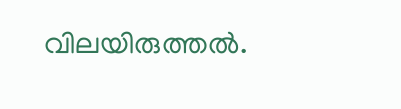വിലയിരുത്തല്‍.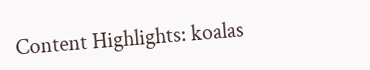Content Highlights: koalas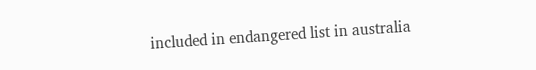included in endangered list in australia